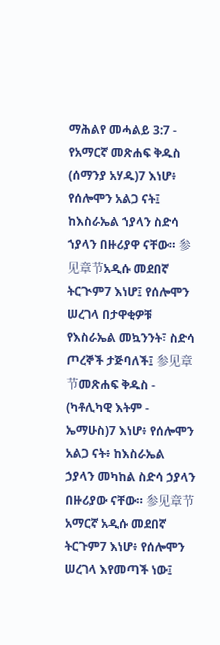ማሕልየ መሓልይ 3:7 - የአማርኛ መጽሐፍ ቅዱስ (ሰማንያ አሃዱ)7 እነሆ፥ የሰሎሞን አልጋ ናት፤ ከእስራኤል ኀያላን ስድሳ ኀያላን በዙሪያዋ ናቸው። 参见章节አዲሱ መደበኛ ትርጒም7 እነሆ፤ የሰሎሞን ሠረገላ በታዋቂዎቹ የእስራኤል መኳንንት፣ ስድሳ ጦረኞች ታጅባለች፤ 参见章节መጽሐፍ ቅዱስ - (ካቶሊካዊ እትም - ኤማሁስ)7 እነሆ፥ የሰሎሞን አልጋ ናት፥ ከእስራኤል ኃያላን መካከል ስድሳ ኃያላን በዙሪያው ናቸው። 参见章节አማርኛ አዲሱ መደበኛ ትርጉም7 እነሆ፥ የሰሎሞን ሠረገላ እየመጣች ነው፤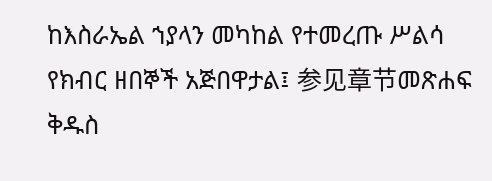ከእስራኤል ኀያላን መካከል የተመረጡ ሥልሳ የክብር ዘበኞች አጅበዋታል፤ 参见章节መጽሐፍ ቅዱስ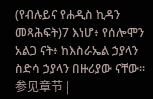(የብሉይና የሐዲስ ኪዳን መጻሕፍት)7 እነሆ፥ የሰሎሞን አልጋ ናት፥ ከእስራኤል ኃያላን ስድሳ ኃያላን በዙሪያው ናቸው። 参见章节 |